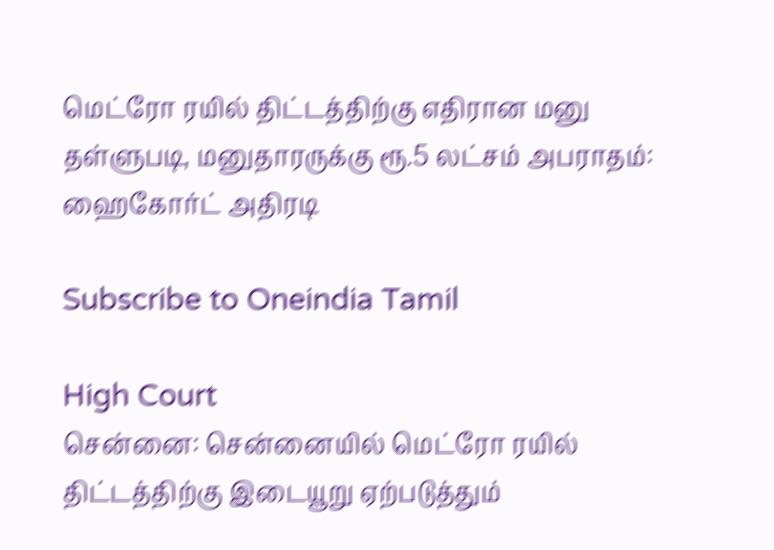மெட்ரோ ரயில் திட்டத்திற்கு எதிரான மனு தள்ளுபடி, மனுதாரருக்கு ரூ.5 லட்சம் அபராதம்: ஹைகோர்ட் அதிரடி

Subscribe to Oneindia Tamil

High Court
சென்னை: சென்னையில் மெட்ரோ ரயில் திட்டத்திற்கு இடையூறு ஏற்படுத்தும்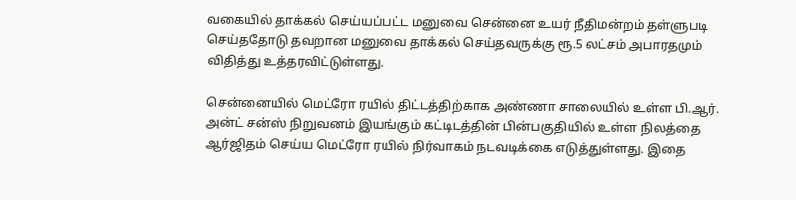வகையில் தாக்கல் செய்யப்பட்ட மனுவை சென்னை உயர் நீதிமன்றம் தள்ளுபடி செய்ததோடு தவறான மனுவை தாக்கல் செய்தவருக்கு ரூ.5 லட்சம் அபாரதமும் விதித்து உத்தரவிட்டுள்ளது.

சென்னையில் மெட்ரோ ரயில் திட்டத்திற்காக அண்ணா சாலையில் உள்ள பி.ஆர். அன்ட் சன்ஸ் நிறுவனம் இயங்கும் கட்டிடத்தின் பின்பகுதியில் உள்ள நிலத்தை ஆர்ஜிதம் செய்ய மெட்ரோ ரயில் நிர்வாகம் நடவடிக்கை எடுத்துள்ளது. இதை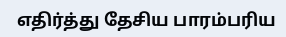எதிர்த்து தேசிய பாரம்பரிய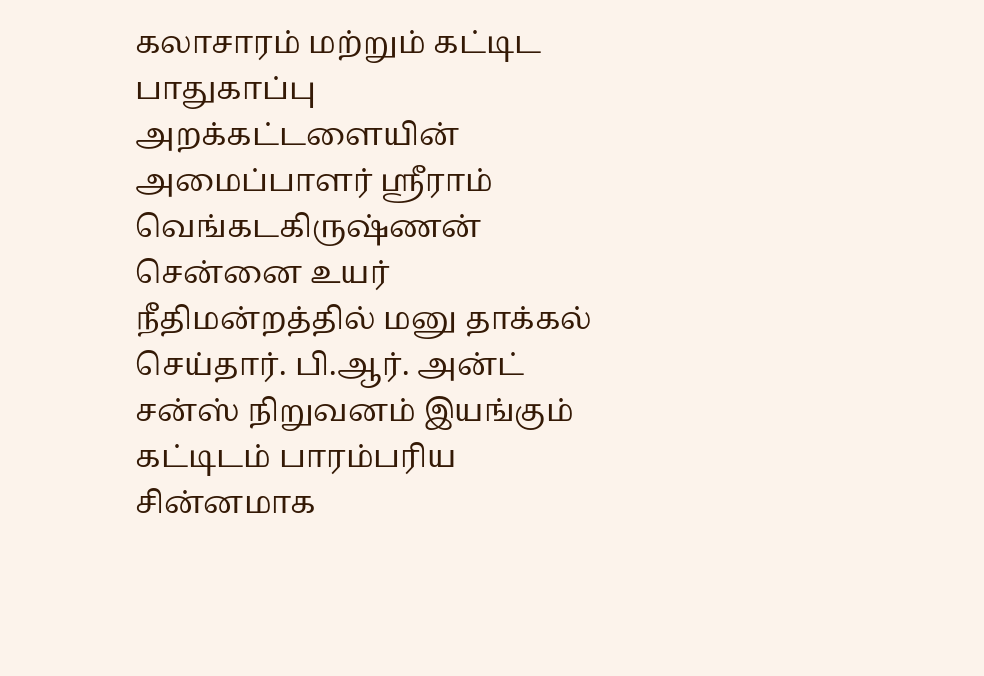கலாசாரம் மற்றும் கட்டிட பாதுகாப்பு அறக்கட்டளையின் அமைப்பாளர் ஸ்ரீராம் வெங்கடகிருஷ்ணன் சென்னை உயர் நீதிமன்றத்தில் மனு தாக்கல் செய்தார். பி.ஆர். அன்ட் சன்ஸ் நிறுவனம் இயங்கும் கட்டிடம் பாரம்பரிய சின்னமாக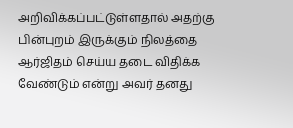அறிவிக்கப்பட்டுள்ளதால் அதற்கு பின்புறம் இருக்கும் நிலத்தை ஆர்ஜிதம் செய்ய தடை விதிக்க வேண்டும் என்று அவர் தனது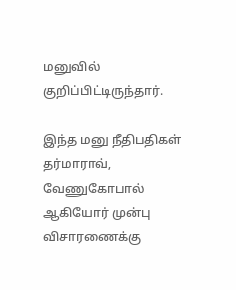மனுவில் குறிப்பிட்டிருந்தார்.

இந்த மனு நீதிபதிகள் தர்மாராவ், வேணுகோபால் ஆகியோர் முன்பு விசாரணைக்கு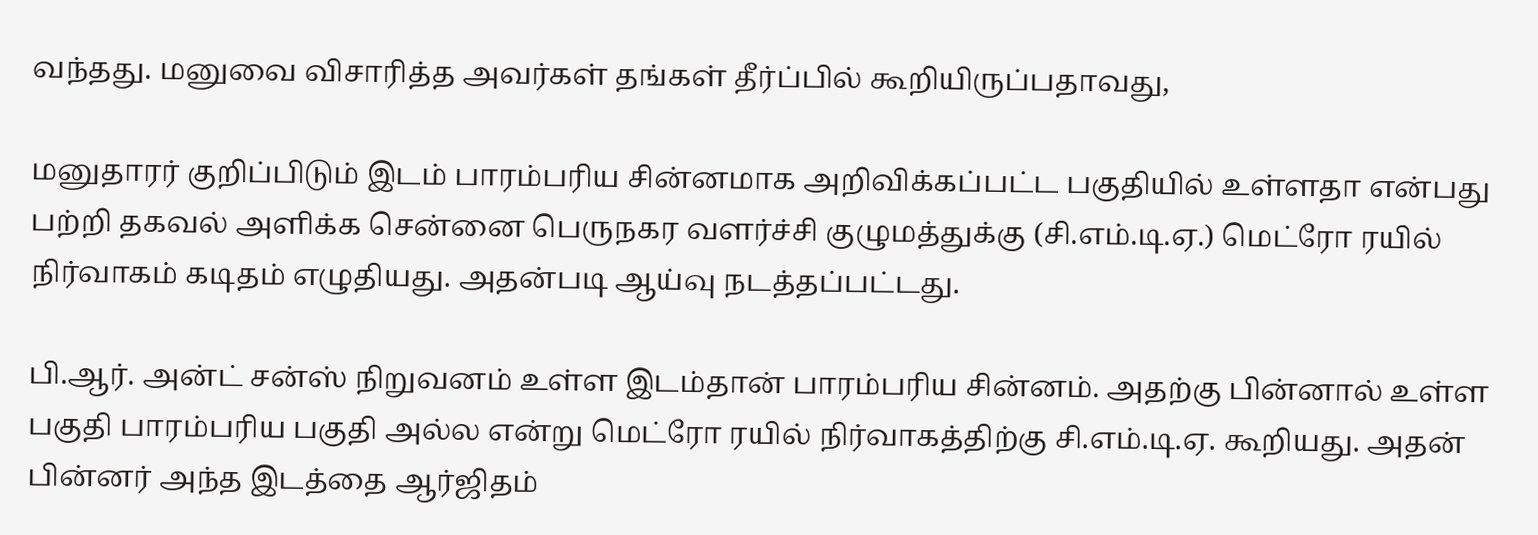வந்தது. மனுவை விசாரித்த அவர்கள் தங்கள் தீர்ப்பில் கூறியிருப்பதாவது,

மனுதாரர் குறிப்பிடும் இடம் பாரம்பரிய சின்னமாக அறிவிக்கப்பட்ட பகுதியில் உள்ளதா என்பது பற்றி தகவல் அளிக்க சென்னை பெருநகர வளர்ச்சி குழுமத்துக்கு (சி.எம்.டி.ஏ.) மெட்ரோ ரயில் நிர்வாகம் கடிதம் எழுதியது. அதன்படி ஆய்வு நடத்தப்பட்டது.

பி.ஆர். அன்ட் சன்ஸ் நிறுவனம் உள்ள இடம்தான் பாரம்பரிய சின்னம். அதற்கு பின்னால் உள்ள பகுதி பாரம்பரிய பகுதி அல்ல என்று மெட்ரோ ரயில் நிர்வாகத்திற்கு சி.எம்.டி.ஏ. கூறியது. அதன் பின்னர் அந்த இடத்தை ஆர்ஜிதம்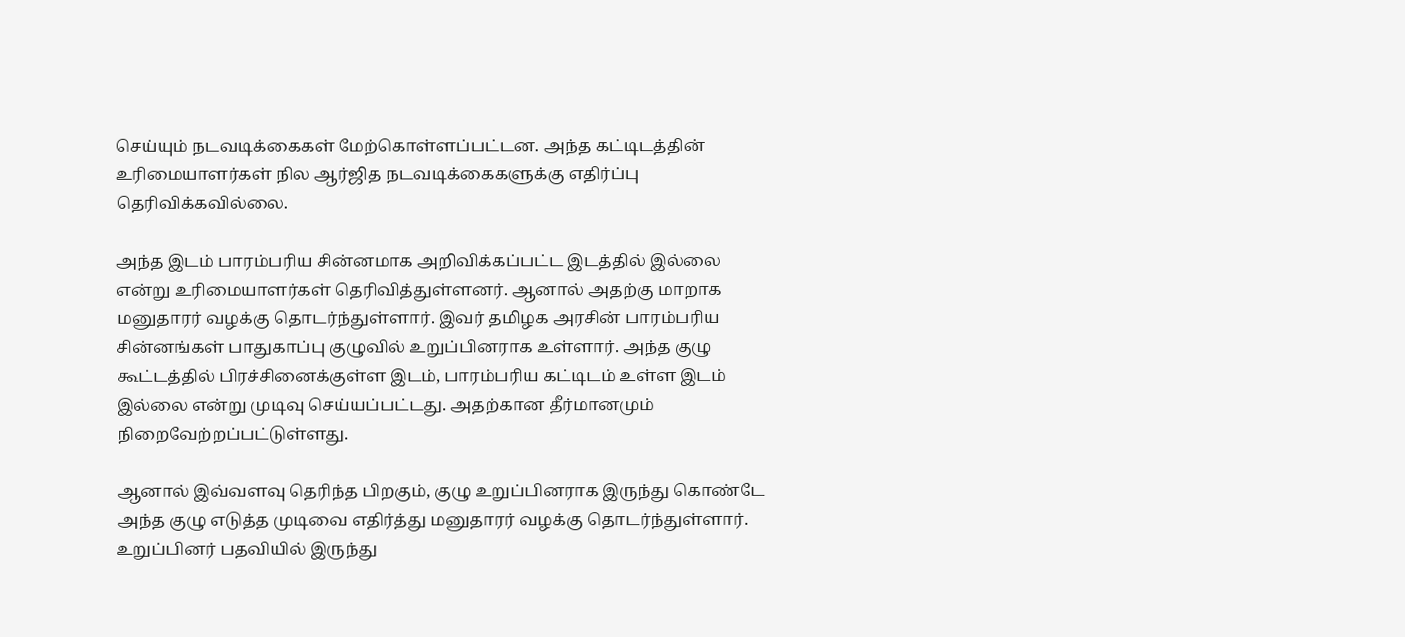செய்யும் நடவடிக்கைகள் மேற்கொள்ளப்பட்டன. அந்த கட்டிடத்தின் உரிமையாளர்கள் நில ஆர்ஜித நடவடிக்கைகளுக்கு எதிர்ப்பு தெரிவிக்கவில்லை.

அந்த இடம் பாரம்பரிய சின்னமாக அறிவிக்கப்பட்ட இடத்தில் இல்லை என்று உரிமையாளர்கள் தெரிவித்துள்ளனர். ஆனால் அதற்கு மாறாக மனுதாரர் வழக்கு தொடர்ந்துள்ளார். இவர் தமிழக அரசின் பாரம்பரிய சின்னங்கள் பாதுகாப்பு குழுவில் உறுப்பினராக உள்ளார். அந்த குழு கூட்டத்தில் பிரச்சினைக்குள்ள இடம், பாரம்பரிய கட்டிடம் உள்ள இடம் இல்லை என்று முடிவு செய்யப்பட்டது. அதற்கான தீர்மானமும் நிறைவேற்றப்பட்டுள்ளது.

ஆனால் இவ்வளவு தெரிந்த பிறகும், குழு உறுப்பினராக இருந்து கொண்டே அந்த குழு எடுத்த முடிவை எதிர்த்து மனுதாரர் வழக்கு தொடர்ந்துள்ளார். உறுப்பினர் பதவியில் இருந்து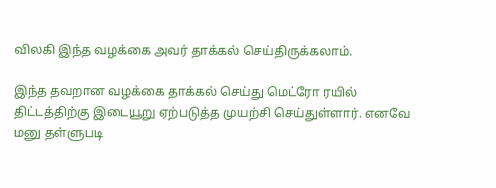விலகி இந்த வழக்கை அவர் தாக்கல் செய்திருக்கலாம்.

இந்த தவறான வழக்கை தாக்கல் செய்து மெட்ரோ ரயில் திட்டத்திற்கு இடையூறு ஏற்படுத்த முயற்சி செய்துள்ளார். எனவே மனு தள்ளுபடி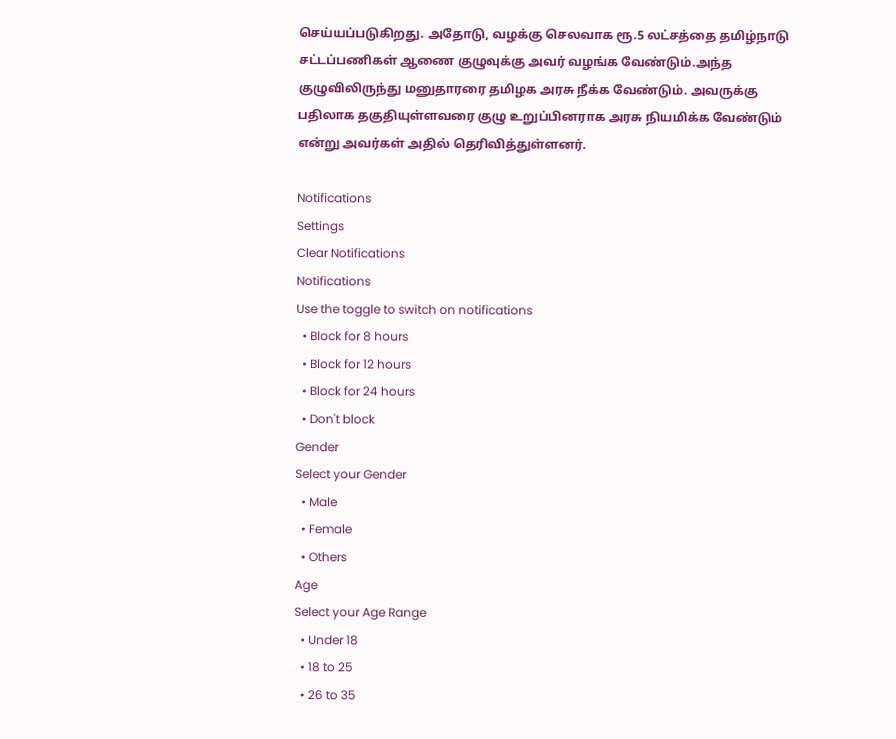செய்யப்படுகிறது. அதோடு, வழக்கு செலவாக ரூ.5 லட்சத்தை தமிழ்நாடு சட்டப்பணிகள் ஆணை குழுவுக்கு அவர் வழங்க வேண்டும்.அந்த குழுவிலிருந்து மனுதாரரை தமிழக அரசு நீக்க வேண்டும். அவருக்கு பதிலாக தகுதியுள்ளவரை குழு உறுப்பினராக அரசு நியமிக்க வேண்டும் என்று அவர்கள் அதில் தெரிவித்துள்ளனர்.

Notifications
Settings
Clear Notifications
Notifications
Use the toggle to switch on notifications
  • Block for 8 hours
  • Block for 12 hours
  • Block for 24 hours
  • Don't block
Gender
Select your Gender
  • Male
  • Female
  • Others
Age
Select your Age Range
  • Under 18
  • 18 to 25
  • 26 to 35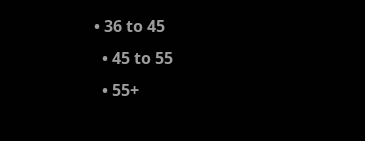• 36 to 45
  • 45 to 55
  • 55+